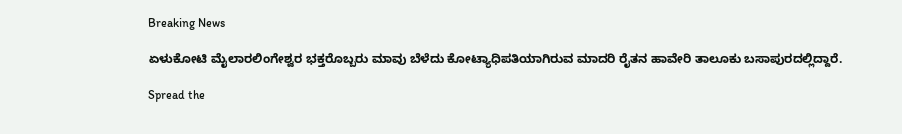Breaking News

ಏಳುಕೋಟಿ ಮೈಲಾರಲಿಂಗೇಶ್ವರ ಭಕ್ತರೊಬ್ಬರು ಮಾವು ಬೆಳೆದು ಕೋಟ್ಯಾಧಿಪತಿಯಾಗಿರುವ ಮಾದರಿ ರೈತನ ಹಾವೇರಿ ತಾಲೂಕು ಬಸಾಪುರದಲ್ಲಿದ್ದಾರೆ.

Spread the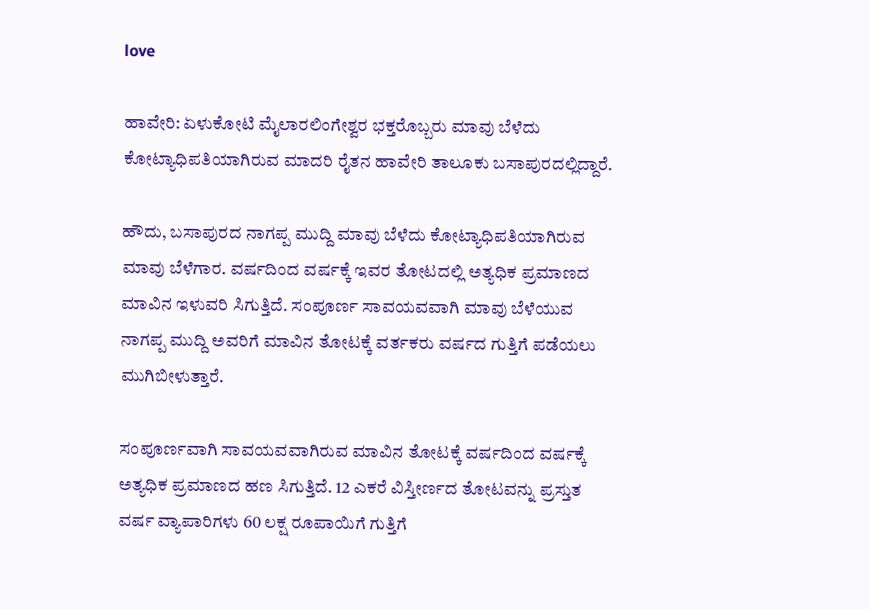love

ಹಾವೇರಿ: ಏಳುಕೋಟಿ ಮೈಲಾರಲಿಂಗೇಶ್ವರ ಭಕ್ತರೊಬ್ಬರು ಮಾವು ಬೆಳೆದು ಕೋಟ್ಯಾಧಿಪತಿಯಾಗಿರುವ ಮಾದರಿ ರೈತನ ಹಾವೇರಿ ತಾಲೂಕು ಬಸಾಪುರದಲ್ಲಿದ್ದಾರೆ.

ಹೌದು, ಬಸಾಪುರದ ನಾಗಪ್ಪ ಮುದ್ದಿ ಮಾವು ಬೆಳೆದು ಕೋಟ್ಯಾಧಿಪತಿಯಾಗಿರುವ ಮಾವು ಬೆಳೆಗಾರ. ವರ್ಷದಿಂದ ವರ್ಷಕ್ಕೆ ಇವರ ತೋಟದಲ್ಲಿ ಅತ್ಯಧಿಕ ಪ್ರಮಾಣದ ಮಾವಿನ ಇಳುವರಿ ಸಿಗುತ್ತಿದೆ. ಸಂಪೂರ್ಣ ಸಾವಯವವಾಗಿ ಮಾವು ಬೆಳೆಯುವ ನಾಗಪ್ಪ ಮುದ್ದಿ ಅವರಿಗೆ ಮಾವಿನ ತೋಟಕ್ಕೆ ವರ್ತಕರು ವರ್ಷದ ಗುತ್ತಿಗೆ ಪಡೆಯಲು ಮುಗಿಬೀಳುತ್ತಾರೆ.

ಸಂಪೂರ್ಣವಾಗಿ ಸಾವಯವವಾಗಿರುವ ಮಾವಿನ ತೋಟಕ್ಕೆ ವರ್ಷದಿಂದ ವರ್ಷಕ್ಕೆ ಅತ್ಯಧಿಕ ಪ್ರಮಾಣದ ಹಣ ಸಿಗುತ್ತಿದೆ. 12 ಎಕರೆ ವಿಸ್ತೀರ್ಣದ ತೋಟವನ್ನು ಪ್ರಸ್ತುತ ವರ್ಷ ವ್ಯಾಪಾರಿಗಳು 60 ಲಕ್ಷ ರೂಪಾಯಿಗೆ ಗುತ್ತಿಗೆ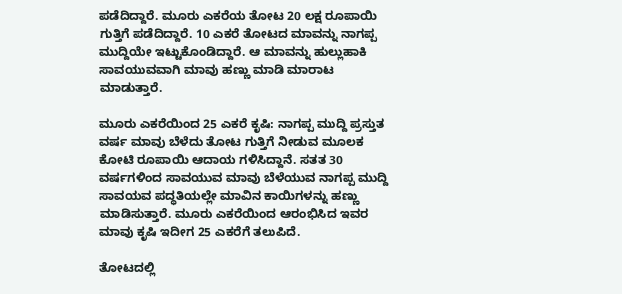ಪಡೆದಿದ್ದಾರೆ. ಮೂರು ಎಕರೆಯ ತೋಟ 20 ಲಕ್ಷ ರೂಪಾಯಿ ಗುತ್ತಿಗೆ ಪಡೆದಿದ್ದಾರೆ. 10 ಎಕರೆ ತೋಟದ ಮಾವನ್ನು ನಾಗಪ್ಪ ಮುದ್ದಿಯೇ ಇಟ್ಟುಕೊಂಡಿದ್ದಾರೆ. ಆ ಮಾವನ್ನು ಹುಲ್ಲುಹಾಕಿ ಸಾವಯುವವಾಗಿ ಮಾವು ಹಣ್ಣು ಮಾಡಿ ಮಾರಾಟ ಮಾಡುತ್ತಾರೆ.

ಮೂರು ಎಕರೆಯಿಂದ 25 ಎಕರೆ ಕೃಷಿ: ನಾಗಪ್ಪ ಮುದ್ದಿ ಪ್ರಸ್ತುತ ವರ್ಷ ಮಾವು ಬೆಳೆದು ತೋಟ ಗುತ್ತಿಗೆ ನೀಡುವ ಮೂಲಕ ಕೋಟಿ ರೂಪಾಯಿ ಆದಾಯ ಗಳಿಸಿದ್ದಾನೆ. ಸತತ 30 ವರ್ಷಗಳಿಂದ ಸಾವಯುವ ಮಾವು ಬೆಳೆಯುವ ನಾಗಪ್ಪ ಮುದ್ದಿ ಸಾವಯವ ಪದ್ಧತಿಯಲ್ಲೇ ಮಾವಿನ ಕಾಯಿಗಳನ್ನು ಹಣ್ಣು ಮಾಡಿಸುತ್ತಾರೆ. ಮೂರು ಎಕರೆಯಿಂದ ಆರಂಭಿಸಿದ ಇವರ ಮಾವು ಕೃಷಿ ಇದೀಗ 25 ಎಕರೆಗೆ ತಲುಪಿದೆ.

ತೋಟದಲ್ಲಿ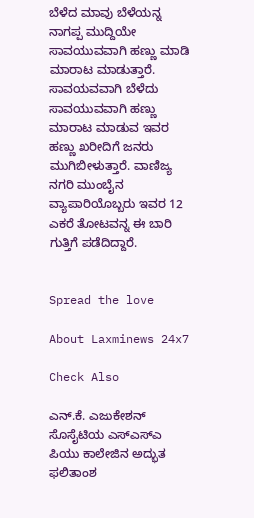ಬೆಳೆದ ಮಾವು ಬೆಳೆಯನ್ನ ನಾಗಪ್ಪ ಮುದ್ದಿಯೇ ಸಾವಯುವವಾಗಿ ಹಣ್ಣು ಮಾಡಿ ಮಾರಾಟ ಮಾಡುತ್ತಾರೆ. ಸಾವಯವವಾಗಿ ಬೆಳೆದು ಸಾವಯುವವಾಗಿ ಹಣ್ಣು ಮಾರಾಟ ಮಾಡುವ ಇವರ ಹಣ್ಣು ಖರೀದಿಗೆ ಜನರು ಮುಗಿಬೀಳುತ್ತಾರೆ. ವಾಣಿಜ್ಯ ನಗರಿ ಮುಂಬೈನ ವ್ಯಾಪಾರಿಯೊಬ್ಬರು ಇವರ 12 ಎಕರೆ ತೋಟವನ್ನ ಈ ಬಾರಿ ಗುತ್ತಿಗೆ ಪಡೆದಿದ್ದಾರೆ.


Spread the love

About Laxminews 24x7

Check Also

ಎನ್.ಕೆ. ಎಜುಕೇಶನ್ ಸೊಸೈಟಿಯ ಎಸ್‌ಎಸ್‌ಎ ಪಿಯು ಕಾಲೇಜಿನ ಅದ್ಭುತ ಫಲಿತಾಂಶ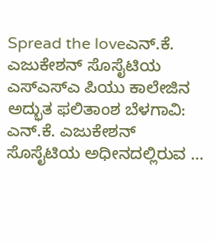Spread the loveಎನ್.ಕೆ. ಎಜುಕೇಶನ್ ಸೊಸೈಟಿಯ ಎಸ್‌ಎಸ್‌ಎ ಪಿಯು ಕಾಲೇಜಿನ ಅದ್ಭುತ ಫಲಿತಾಂಶ ಬೆಳಗಾವಿ: ಎನ್.ಕೆ. ಎಜುಕೇಶನ್ ಸೊಸೈಟಿಯ ಅಧೀನದಲ್ಲಿರುವ …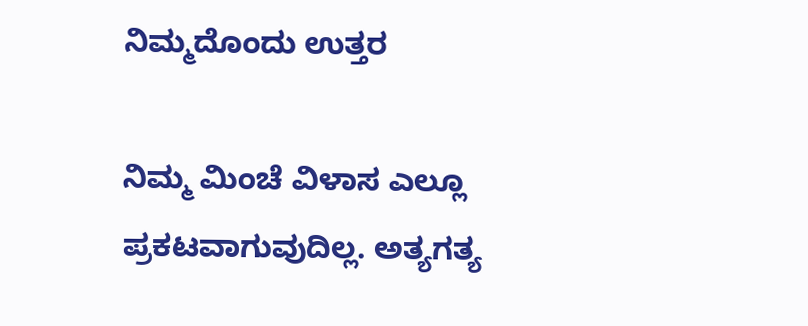ನಿಮ್ಮದೊಂದು ಉತ್ತರ

ನಿಮ್ಮ ಮಿಂಚೆ ವಿಳಾಸ ಎಲ್ಲೂ ಪ್ರಕಟವಾಗುವುದಿಲ್ಲ. ಅತ್ಯಗತ್ಯ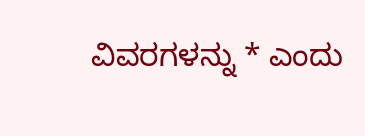ವಿವರಗಳನ್ನು * ಎಂದು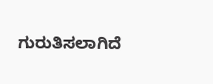ಗುರುತಿಸಲಾಗಿದೆ